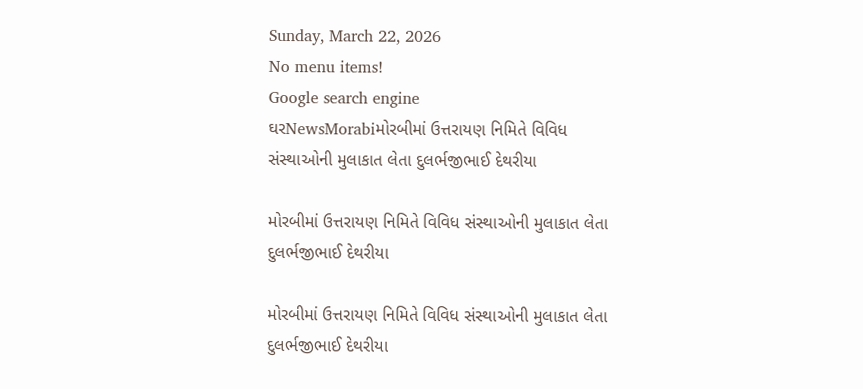Sunday, March 22, 2026
No menu items!
Google search engine
ઘરNewsMorabiમોરબીમાં ઉત્તરાયણ નિમિતે વિવિધ સંસ્થાઓની મુલાકાત લેતા દુલર્ભજીભાઈ દેથરીયા

મોરબીમાં ઉત્તરાયણ નિમિતે વિવિધ સંસ્થાઓની મુલાકાત લેતા દુલર્ભજીભાઈ દેથરીયા

મોરબીમાં ઉત્તરાયણ નિમિતે વિવિધ સંસ્થાઓની મુલાકાત લેતા દુલર્ભજીભાઈ દેથરીયા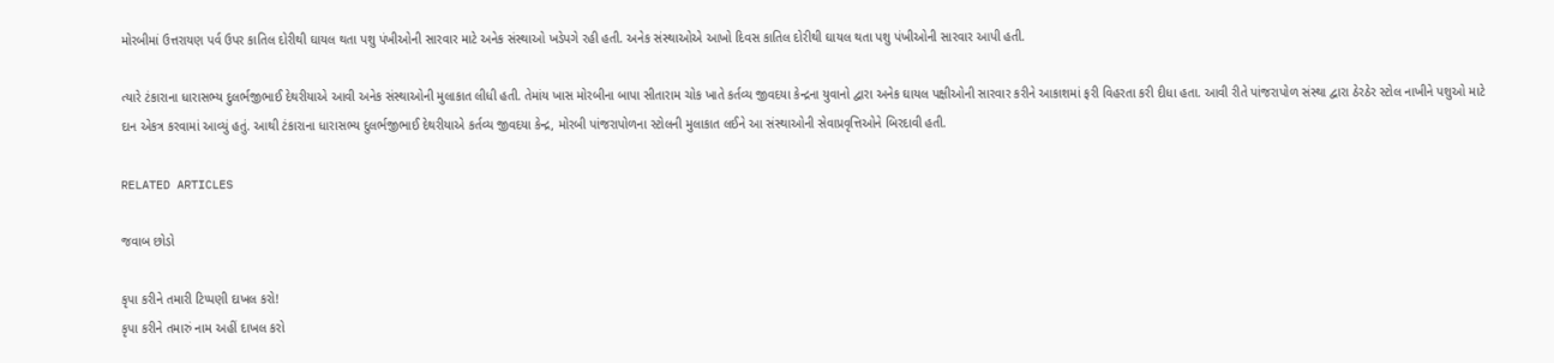મોરબીમાં ઉત્તરાયણ પર્વ ઉપર કાતિલ દોરીથી ઘાયલ થતા પશુ પંખીઓની સારવાર માટે અનેક સંસ્થાઓ ખડેપગે રહી હતી. અનેક સંસ્થાઓએ આખો દિવસ કાતિલ દોરીથી ઘાયલ થતા પશુ પંખીઓની સારવાર આપી હતી.

ત્યારે ટંકારાના ધારાસભ્ય દુલર્ભજીભાઈ દેથરીયાએ આવી અનેક સંસ્થાઓની મુલાકાત લીધી હતી. તેમાંય ખાસ મોરબીના બાપા સીતારામ ચોક ખાતે કર્તવ્ય જીવદયા કેન્દ્રના યુવાનો દ્વારા અનેક ઘાયલ પક્ષીઓની સારવાર કરીને આકાશમાં ફરી વિહરતા કરી દીધા હતા. આવી રીતે પાંજરાપોળ સંસ્થા દ્વારા ઠેરઠેર સ્ટોલ નાખીને પશુઓ માટે દાન એકત્ર કરવામાં આવ્યું હતું. આથી ટંકારાના ધારાસભ્ય દુલર્ભજીભાઈ દેથરીયાએ કર્તવ્ય જીવદયા કેન્દ્ર, મોરબી પાંજરાપોળના સ્ટોલની મુલાકાત લઈને આ સંસ્થાઓની સેવાપ્રવૃત્તિઓને બિરદાવી હતી.

RELATED ARTICLES

જવાબ છોડો

કૃપા કરીને તમારી ટિપ્પણી દાખલ કરો!
કૃપા કરીને તમારું નામ અહીં દાખલ કરો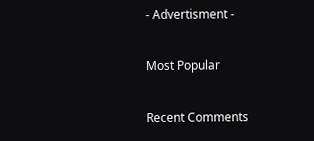- Advertisment -

Most Popular

Recent Comments